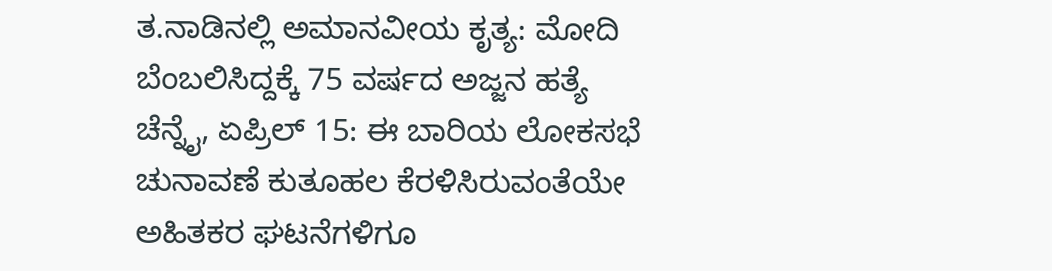ತ.ನಾಡಿನಲ್ಲಿ ಅಮಾನವೀಯ ಕೃತ್ಯ: ಮೋದಿ ಬೆಂಬಲಿಸಿದ್ದಕ್ಕೆ 75 ವರ್ಷದ ಅಜ್ಜನ ಹತ್ಯೆ
ಚೆನ್ನೈ, ಏಪ್ರಿಲ್ 15: ಈ ಬಾರಿಯ ಲೋಕಸಭೆ ಚುನಾವಣೆ ಕುತೂಹಲ ಕೆರಳಿಸಿರುವಂತೆಯೇ ಅಹಿತಕರ ಘಟನೆಗಳಿಗೂ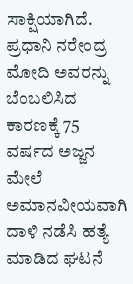ಸಾಕ್ಷಿಯಾಗಿದೆ. ಪ್ರಧಾನಿ ನರೇಂದ್ರ ಮೋದಿ ಅವರನ್ನು ಬೆಂಬಲಿಸಿದ ಕಾರಣಕ್ಕೆ 75 ವರ್ಷದ ಅಜ್ಜನ ಮೇಲೆ ಅಮಾನವೀಯವಾಗಿ ದಾಳಿ ನಡೆಸಿ ಹತ್ಯೆ ಮಾಡಿದ ಘಟನೆ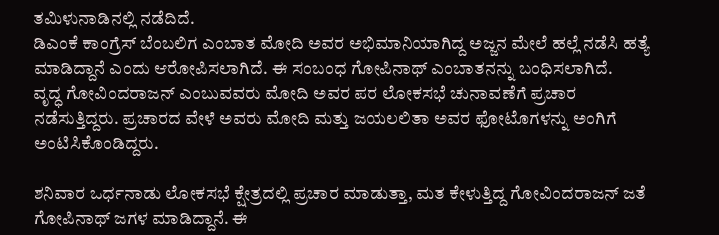ತಮಿಳುನಾಡಿನಲ್ಲಿ ನಡೆದಿದೆ.
ಡಿಎಂಕೆ ಕಾಂಗ್ರೆಸ್ ಬೆಂಬಲಿಗ ಎಂಬಾತ ಮೋದಿ ಅವರ ಅಭಿಮಾನಿಯಾಗಿದ್ದ ಅಜ್ಜನ ಮೇಲೆ ಹಲ್ಲೆ ನಡೆಸಿ ಹತ್ಯೆ ಮಾಡಿದ್ದಾನೆ ಎಂದು ಆರೋಪಿಸಲಾಗಿದೆ. ಈ ಸಂಬಂಧ ಗೋಪಿನಾಥ್ ಎಂಬಾತನನ್ನು ಬಂಧಿಸಲಾಗಿದೆ.
ವೃದ್ಧ ಗೋವಿಂದರಾಜನ್ ಎಂಬುವವರು ಮೋದಿ ಅವರ ಪರ ಲೋಕಸಭೆ ಚುನಾವಣೆಗೆ ಪ್ರಚಾರ ನಡೆಸುತ್ತಿದ್ದರು. ಪ್ರಚಾರದ ವೇಳೆ ಅವರು ಮೋದಿ ಮತ್ತು ಜಯಲಲಿತಾ ಅವರ ಫೋಟೊಗಳನ್ನು ಅಂಗಿಗೆ ಅಂಟಿಸಿಕೊಂಡಿದ್ದರು.

ಶನಿವಾರ ಒರ್ಧನಾಡು ಲೋಕಸಭೆ ಕ್ಷೇತ್ರದಲ್ಲಿ ಪ್ರಚಾರ ಮಾಡುತ್ತಾ, ಮತ ಕೇಳುತ್ತಿದ್ದ ಗೋವಿಂದರಾಜನ್ ಜತೆ ಗೋಪಿನಾಥ್ ಜಗಳ ಮಾಡಿದ್ದಾನೆ. ಈ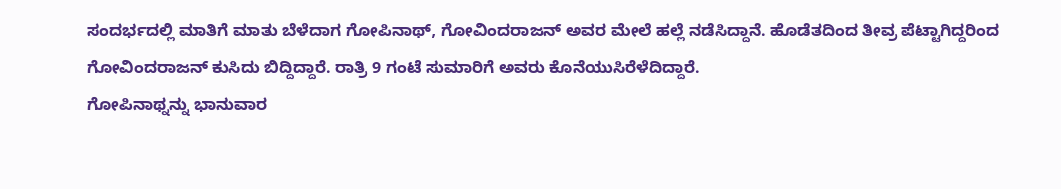ಸಂದರ್ಭದಲ್ಲಿ ಮಾತಿಗೆ ಮಾತು ಬೆಳೆದಾಗ ಗೋಪಿನಾಥ್, ಗೋವಿಂದರಾಜನ್ ಅವರ ಮೇಲೆ ಹಲ್ಲೆ ನಡೆಸಿದ್ದಾನೆ. ಹೊಡೆತದಿಂದ ತೀವ್ರ ಪೆಟ್ಟಾಗಿದ್ದರಿಂದ ಗೋವಿಂದರಾಜನ್ ಕುಸಿದು ಬಿದ್ದಿದ್ದಾರೆ. ರಾತ್ರಿ 9 ಗಂಟೆ ಸುಮಾರಿಗೆ ಅವರು ಕೊನೆಯುಸಿರೆಳೆದಿದ್ದಾರೆ.
ಗೋಪಿನಾಥ್ನನ್ನು ಭಾನುವಾರ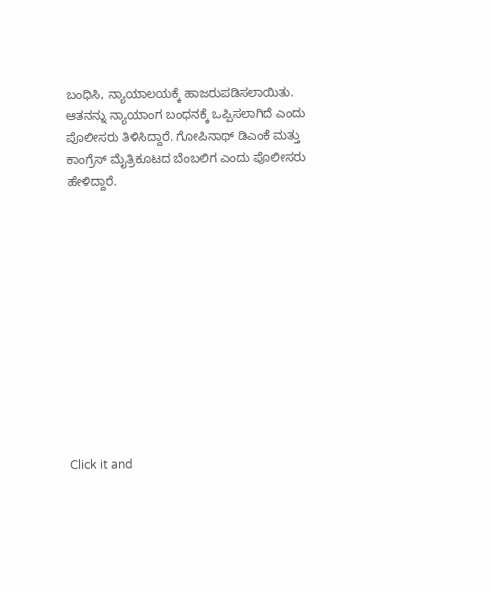ಬಂಧಿಸಿ, ನ್ಯಾಯಾಲಯಕ್ಕೆ ಹಾಜರುಪಡಿಸಲಾಯಿತು. ಆತನನ್ನು ನ್ಯಾಯಾಂಗ ಬಂಧನಕ್ಕೆ ಒಪ್ಪಿಸಲಾಗಿದೆ ಎಂದು ಪೊಲೀಸರು ತಿಳಿಸಿದ್ದಾರೆ. ಗೋಪಿನಾಥ್ ಡಿಎಂಕೆ ಮತ್ತು ಕಾಂಗ್ರೆಸ್ ಮೈತ್ರಿಕೂಟದ ಬೆಂಬಲಿಗ ಎಂದು ಪೊಲೀಸರು ಹೇಳಿದ್ದಾರೆ.












Click it and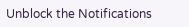Unblock the Notifications